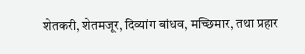शेतकरी, शेतमजूर, दिव्यांग बांधव, मच्छिमार, तथा प्रहार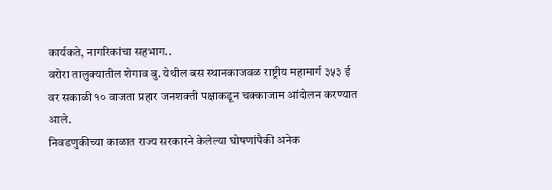कार्यकते, नागरिकांचा सहभाग..
वरोरा तालुक्यातील शेगाव बु. येथील बस स्थानकाजवळ राष्ट्रीय महामार्ग ३५३ ई वर सकाळी १० वाजता प्रहार जनशक्ती पक्षाकडून चक्काजाम आंदोलन करण्यात आले.
निवडणुकीच्या काळात राज्य सरकारने केलेल्या घोषणांपैकी अनेक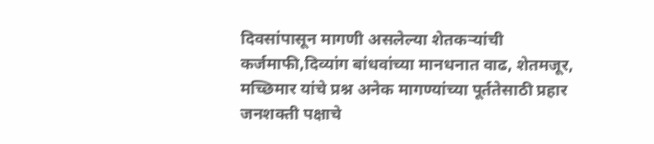दिवसांपासून मागणी असलेल्या शेतकऱ्यांची कर्जमाफी,दिव्यांग बांधवांच्या मानधनात वाढ, शेतमजूर, मच्छिमार यांचे प्रश्न अनेक मागण्यांच्या पूर्ततेसाठी प्रहार जनशक्ती पक्षाचे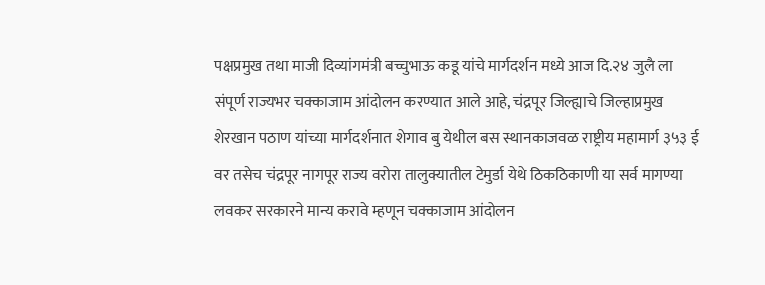पक्षप्रमुख तथा माजी दिव्यांगमंत्री बच्चुभाऊ कडू यांचे मार्गदर्शन मध्ये आज दि.२४ जुलै ला संपूर्ण राज्यभर चक्काजाम आंदोलन करण्यात आले आहे, चंद्रपूर जिल्ह्याचे जिल्हाप्रमुख शेरखान पठाण यांच्या मार्गदर्शनात शेगाव बु येथील बस स्थानकाजवळ राष्ट्रीय महामार्ग ३५३ ई वर तसेच चंद्रपूर नागपूर राज्य वरोरा तालुक्यातील टेमुर्डा येथे ठिकठिकाणी या सर्व मागण्या लवकर सरकारने मान्य करावे म्हणून चक्काजाम आंदोलन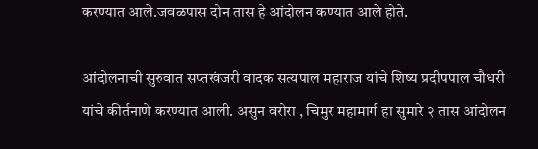करण्यात आले.जवळपास दोन तास हे आंदोलन कण्यात आले होते.

आंदोलनाची सुरुवात सप्तखंजरी वादक सत्यपाल महाराज यांचे शिष्य प्रदीपपाल चौधरी यांचे कीर्तनाणे करण्यात आली. असुन वरोरा , चिमुर महामार्ग हा सुमारे २ तास आंदोलन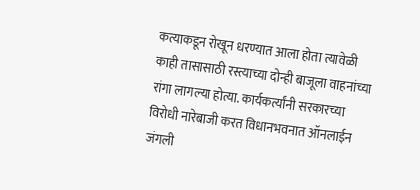कत्याकडून रोखून धरण्यात आला होता त्यावेळी काही तासासाठी रस्त्याच्या दोन्ही बाजूला वाहनांच्या रांगा लागल्या होत्या. कार्यकर्त्यांनी सरकारच्या विरोधी नारेबाजी करत विधानभवनात ऑनलाईन जंगली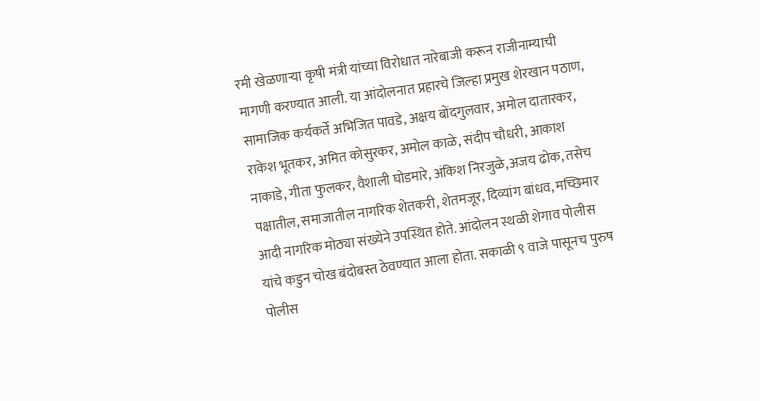रमी खेळणाऱ्या कृषी मंत्री यांच्या विरोधात नारेबाजी करून राजीनाम्याची मागणी करण्यात आली. या आंदोलनात प्रहारचे जिल्हा प्रमुख शेरखान पठाण, सामाजिक कर्यकर्ते अभिजित पावडे, अक्षय बोंदगुलवार, अमोल दातारकर, राकेश भूतकर, अमित कोसुरकर, अमोल काळे, संदीप चौधरी, आकाश नाकाडे, गीता फुलकर, वैशाली घोडमारे, अंकिश निरजुळे,अजय ढोक, तसेच पक्षातील, समाजातील नागरिक शेतकरी, शेतमजूर, दिव्यांग बांधव, मच्छिमार आदी नागरिक मोठ्या संख्येने उपस्थित होते. आंदोलन स्थळी शेगाव पोलीस यांचे कडुन चोख बंदोबस्त ठेवण्यात आला होता. सकाळी ९ वाजे पासूनच पुरुष पोलीस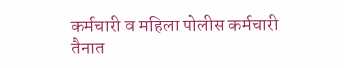कर्मचारी व महिला पोलीस कर्मचारी तैनात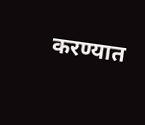करण्यात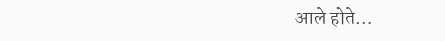आले होते…